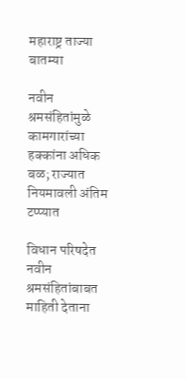महाराष्ट्र ताज्या बातम्या

नवीन श्रमसंहितांमुळे कामगारांच्या हक्कांना अधिक बळ; राज्यात नियमावली अंतिम टप्प्यात

विधान परिषदेत नवीन श्रमसंहितांबाबत माहिती देताना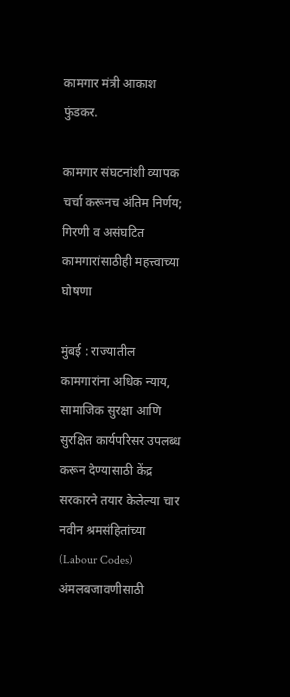कामगार मंत्री आकाश फुंडकर.

कामगार संघटनांशी व्यापक चर्चा करूनच अंतिम निर्णय; गिरणी व असंघटित कामगारांसाठीही महत्त्वाच्या घोषणा

मुंबई : राज्यातील कामगारांना अधिक न्याय, सामाजिक सुरक्षा आणि सुरक्षित कार्यपरिसर उपलब्ध करून देण्यासाठी केंद्र सरकारने तयार केलेल्या चार नवीन श्रमसंहितांच्या (Labour Codes) अंमलबजावणीसाठी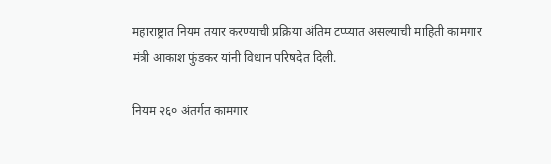महाराष्ट्रात नियम तयार करण्याची प्रक्रिया अंतिम टप्प्यात असल्याची माहिती कामगार मंत्री आकाश फुंडकर यांनी विधान परिषदेत दिली.

नियम २६० अंतर्गत कामगार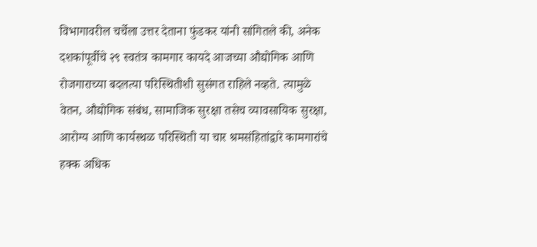विभागावरील चर्चेला उत्तर देताना फुंडकर यांनी सांगितले की, अनेक दशकांपूर्वीचे २९ स्वतंत्र कामगार कायदे आजच्या औद्योगिक आणि रोजगाराच्या बदलत्या परिस्थितीशी सुसंगत राहिले नव्हते. त्यामुळे वेतन, औद्योगिक संबंध, सामाजिक सुरक्षा तसेच व्यावसायिक सुरक्षा, आरोग्य आणि कार्यस्थळ परिस्थिती या चार श्रमसंहितांद्वारे कामगारांचे हक्क अधिक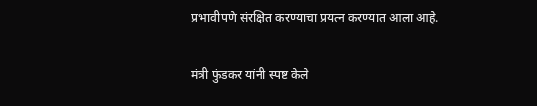प्रभावीपणे संरक्षित करण्याचा प्रयत्न करण्यात आला आहे.

मंत्री फुंडकर यांनी स्पष्ट केले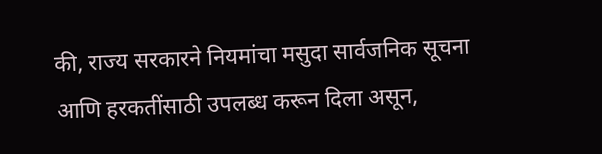की, राज्य सरकारने नियमांचा मसुदा सार्वजनिक सूचना आणि हरकतींसाठी उपलब्ध करून दिला असून,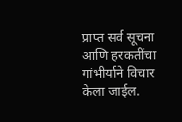प्राप्त सर्व सूचना आणि हरकतींचा गांभीर्याने विचार केला जाईल.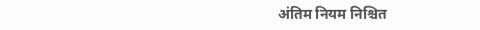अंतिम नियम निश्चित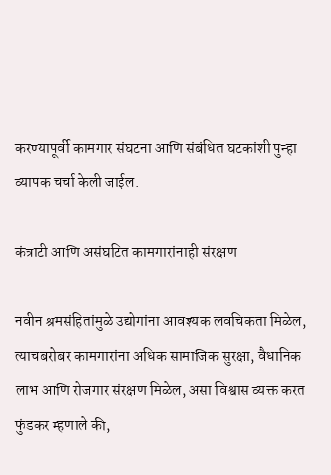करण्यापूर्वी कामगार संघटना आणि संबंधित घटकांशी पुन्हा व्यापक चर्चा केली जाईल.

कंत्राटी आणि असंघटित कामगारांनाही संरक्षण

नवीन श्रमसंहितांमुळे उद्योगांना आवश्यक लवचिकता मिळेल, त्याचबरोबर कामगारांना अधिक सामाजिक सुरक्षा, वैधानिक लाभ आणि रोजगार संरक्षण मिळेल, असा विश्वास व्यक्त करत फुंडकर म्हणाले की,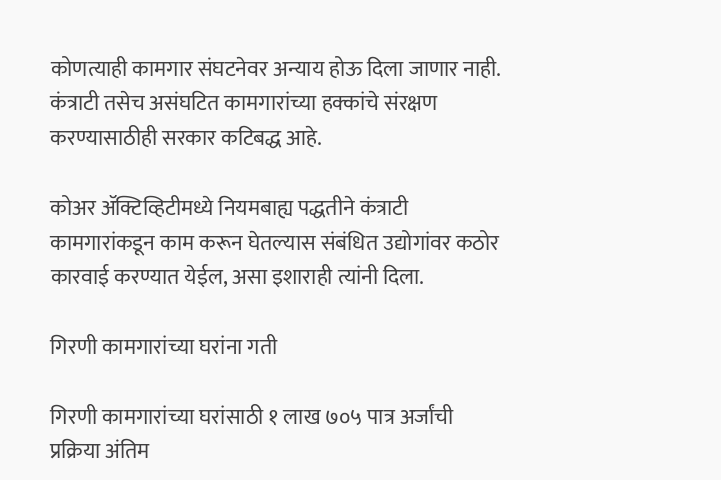कोणत्याही कामगार संघटनेवर अन्याय होऊ दिला जाणार नाही. कंत्राटी तसेच असंघटित कामगारांच्या हक्कांचे संरक्षण करण्यासाठीही सरकार कटिबद्ध आहे.

कोअर ॲक्टिव्हिटीमध्ये नियमबाह्य पद्धतीने कंत्राटी कामगारांकडून काम करून घेतल्यास संबंधित उद्योगांवर कठोर कारवाई करण्यात येईल, असा इशाराही त्यांनी दिला.

गिरणी कामगारांच्या घरांना गती

गिरणी कामगारांच्या घरांसाठी १ लाख ७०५ पात्र अर्जांची प्रक्रिया अंतिम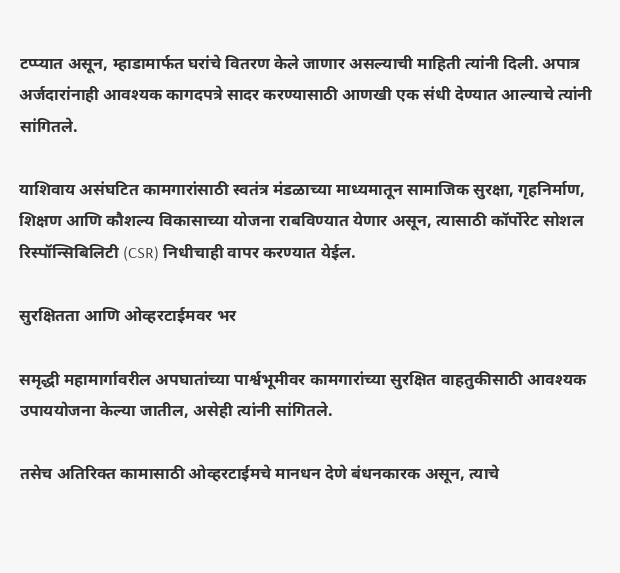टप्प्यात असून, म्हाडामार्फत घरांचे वितरण केले जाणार असल्याची माहिती त्यांनी दिली. अपात्र अर्जदारांनाही आवश्यक कागदपत्रे सादर करण्यासाठी आणखी एक संधी देण्यात आल्याचे त्यांनी सांगितले.

याशिवाय असंघटित कामगारांसाठी स्वतंत्र मंडळाच्या माध्यमातून सामाजिक सुरक्षा, गृहनिर्माण, शिक्षण आणि कौशल्य विकासाच्या योजना राबविण्यात येणार असून, त्यासाठी कॉर्पोरेट सोशल रिस्पॉन्सिबिलिटी (CSR) निधीचाही वापर करण्यात येईल.

सुरक्षितता आणि ओव्हरटाईमवर भर

समृद्धी महामार्गावरील अपघातांच्या पार्श्वभूमीवर कामगारांच्या सुरक्षित वाहतुकीसाठी आवश्यक उपाययोजना केल्या जातील, असेही त्यांनी सांगितले.

तसेच अतिरिक्त कामासाठी ओव्हरटाईमचे मानधन देणे बंधनकारक असून, त्याचे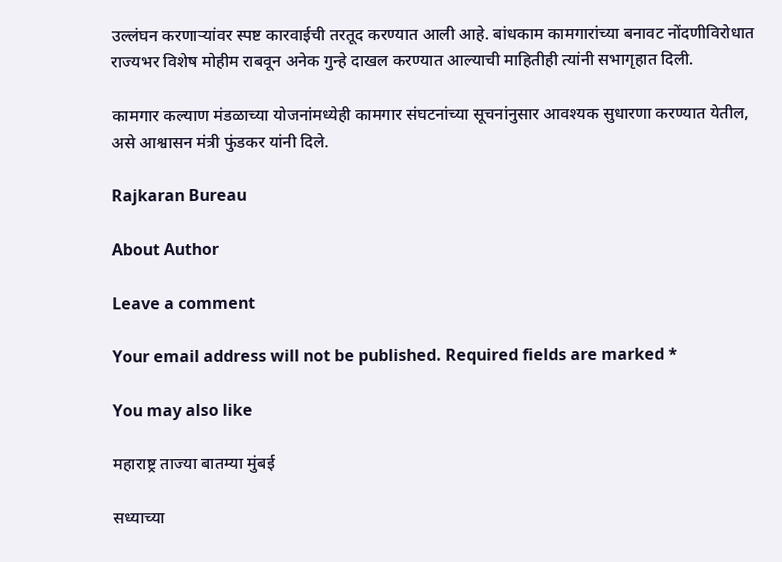उल्लंघन करणाऱ्यांवर स्पष्ट कारवाईची तरतूद करण्यात आली आहे. बांधकाम कामगारांच्या बनावट नोंदणीविरोधात राज्यभर विशेष मोहीम राबवून अनेक गुन्हे दाखल करण्यात आल्याची माहितीही त्यांनी सभागृहात दिली.

कामगार कल्याण मंडळाच्या योजनांमध्येही कामगार संघटनांच्या सूचनांनुसार आवश्यक सुधारणा करण्यात येतील, असे आश्वासन मंत्री फुंडकर यांनी दिले.

Rajkaran Bureau

About Author

Leave a comment

Your email address will not be published. Required fields are marked *

You may also like

महाराष्ट्र ताज्या बातम्या मुंबई

सध्याच्या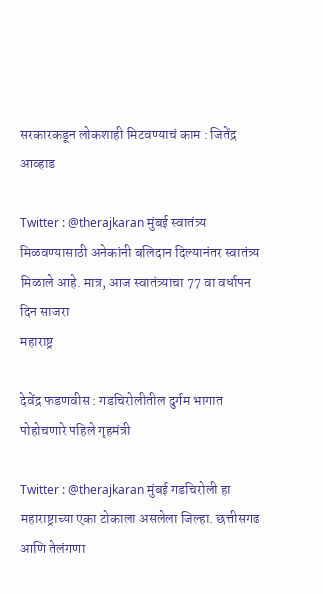सरकारकडून लोकशाही मिटवण्याचं काम : जितेंद्र आव्हाड

Twitter : @therajkaran मुंबई स्वातंत्र्य मिळवण्यासाठी अनेकांनी बलिदान दिल्यानंतर स्वातंत्र्य मिळाले आहे. मात्र, आज स्वातंत्र्याचा 77 वा वर्धापन दिन साजरा
महाराष्ट्र

देवेंद्र फडणवीस : गडचिरोलीतील दुर्गम भागात पोहोचणारे पहिले गृहमंत्री

Twitter : @therajkaran मुंबई गडचिरोली हा महाराष्ट्राच्या एका टोकाला असलेला जिल्हा. छत्तीसगढ आणि तेलंगणा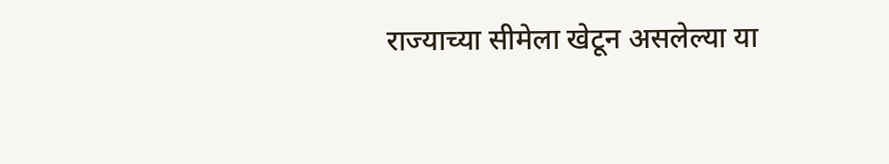राज्याच्या सीमेला खेटून असलेल्या या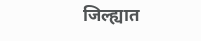जिल्ह्यात